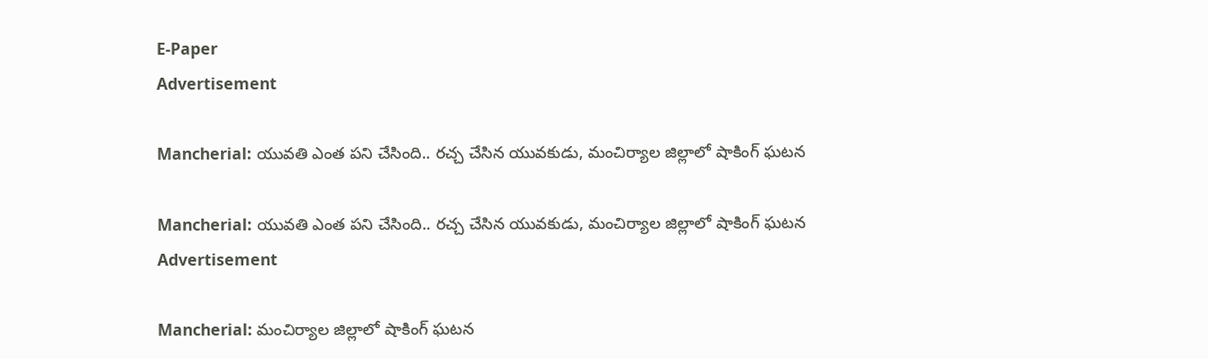E-Paper
Advertisement

Mancherial: యువతి ఎంత పని చేసింది.. రచ్చ చేసిన యువకుడు, మంచిర్యాల జిల్లాలో షాకింగ్ ఘటన

Mancherial: యువతి ఎంత పని చేసింది.. రచ్చ చేసిన యువకుడు, మంచిర్యాల జిల్లాలో షాకింగ్ ఘటన
Advertisement

Mancherial: మంచిర్యాల జిల్లాలో షాకింగ్ ఘటన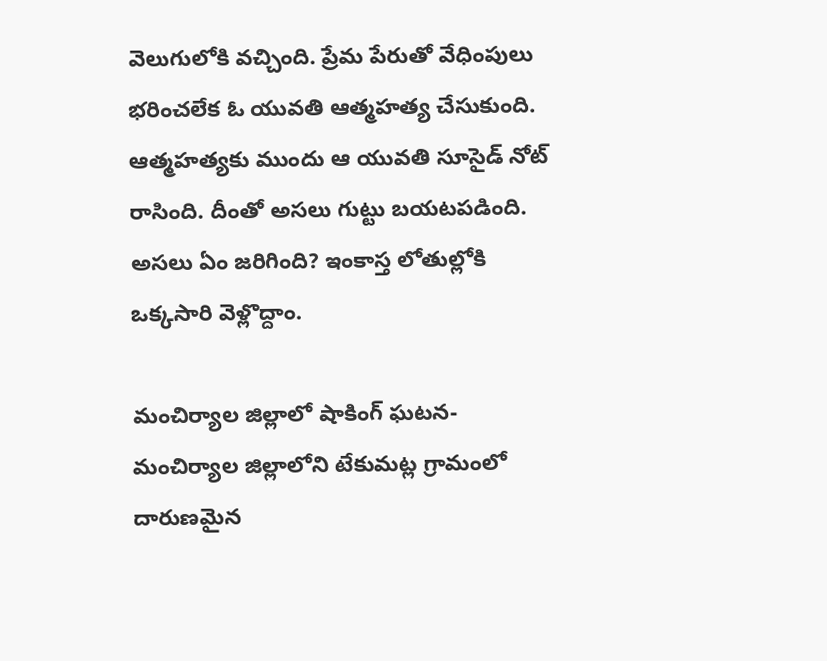వెలుగులోకి వచ్చింది. ప్రేమ పేరుతో వేధింపులు భరించలేక ఓ యువతి ఆత్మహత్య చేసుకుంది. ఆత్మహత్యకు ముందు ఆ యువతి సూసైడ్ నోట్ రాసింది. దీంతో అసలు గుట్టు బయటపడింది. అసలు ఏం జరిగింది? ఇంకాస్త లోతుల్లోకి ఒక్కసారి వెళ్లొద్దాం.

మంచిర్యాల జిల్లాలో షాకింగ్ ఘటన-మంచిర్యాల జిల్లాలోని టేకుమట్ల గ్రామంలో దారుణమైన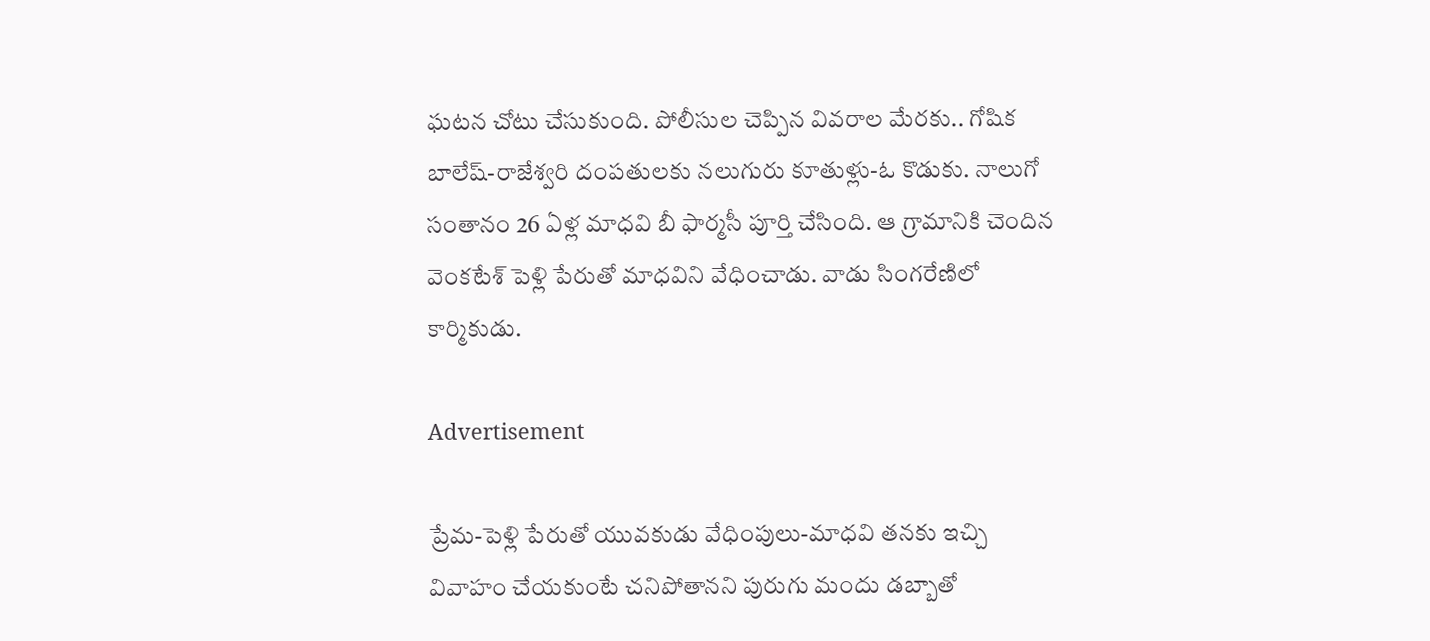ఘటన చోటు చేసుకుంది. పోలీసుల చెప్పిన వివరాల మేరకు.. గోషిక బాలేష్‌-రాజేశ్వరి దంపతులకు నలుగురు కూతుళ్లు-ఓ కొడుకు. నాలుగో సంతానం 26 ఏళ్ల మాధవి బీ ఫార్మసీ పూర్తి చేసింది. ఆ గ్రామానికి చెందిన వెంకటేశ్‌ పెళ్లి పేరుతో మాధవిని వేధించాడు. వాడు సింగరేణిలో కార్మికుడు.

Advertisement

ప్రేమ-పెళ్లి పేరుతో యువకుడు వేధింపులు-మాధవి తనకు ఇచ్చి వివాహం చేయకుంటే చనిపోతానని పురుగు మందు డబ్బాతో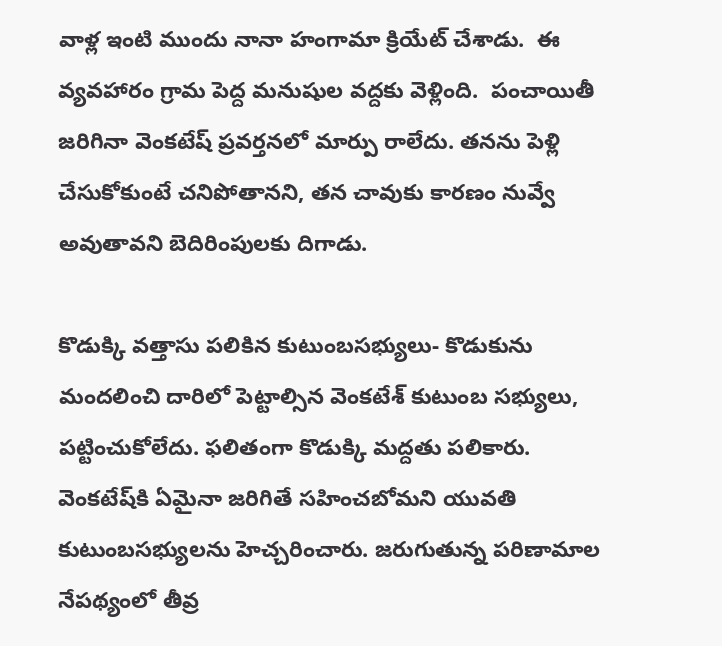వాళ్ల ఇంటి ముందు నానా హంగామా క్రియేట్ చేశాడు.  ఈ వ్యవహారం గ్రామ పెద్ద మనుషుల వద్దకు వెళ్లింది.  పంచాయితీ జరిగినా వెంకటేష్ ప్రవర్తనలో మార్పు రాలేదు. తనను పెళ్లి చేసుకోకుంటే చనిపోతానని, తన చావుకు కారణం నువ్వే అవుతావని బెదిరింపులకు దిగాడు.

కొడుక్కి వత్తాసు పలికిన కుటుంబసభ్యులు- కొడుకును మందలించి దారిలో పెట్టాల్సిన వెంకటేశ్‌ కుటుంబ సభ్యులు, పట్టించుకోలేదు. ఫలితంగా కొడుక్కి మద్దతు పలికారు. వెంకటేష్‌కి ఏమైనా జరిగితే సహించబోమని యువతి కుటుంబసభ్యులను హెచ్చరించారు. జరుగుతున్న పరిణామాల నేపథ్యంలో తీవ్ర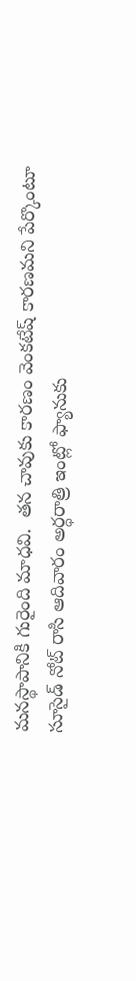మనస్థాపానికి గురైంది మాధవి.  తన చావుకు కారణం వెంకటేష్ కారణమని పేర్కొంటూ సూసైడ్‌ నోట్‌ రాసి ఆదివారం అర్ధరాత్రి ఇంట్లో ఫ్యానుకు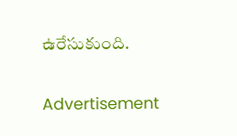ఉరేసుకుంది.

Advertisement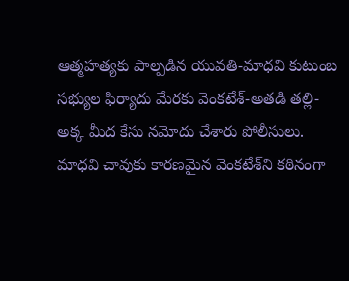ఆత్మహత్యకు పాల్పడిన యువతి-మాధవి కుటుంబ సభ్యుల ఫిర్యాదు మేరకు వెంకటేశ్-అతడి తల్లి-అక్క మీద కేసు నమోదు చేశారు పోలీసులు. మాధవి చావుకు కారణమైన వెంకటేశ్‌ని కఠినంగా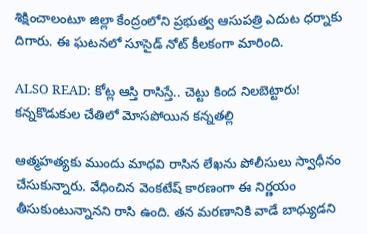శిక్షించాలంటూ జిల్లా కేంద్రంలోని ప్రభుత్వ ఆసుపత్రి ఎదుట ధర్నాకు దిగారు. ఈ ఘటనలో సూసైడ్ నోట్ కీలకంగా మారింది.

ALSO READ: కోట్ల ఆస్తి రాసిస్తే.. చెట్టు కింద నిలబెట్టారు! కన్నకొడుకుల చేతిలో మోసపోయిన కన్నతల్లి

ఆత్మహత్యకు ముందు మాధవి రాసిన లేఖను పోలీసులు స్వాధీనం చేసుకున్నారు. వేధించిన వెంకటేష్ కారణంగా ఈ నిర్ణయం తీసుకుంటున్నానని రాసి ఉంది. తన మరణానికి వాడే బాధ్యుడని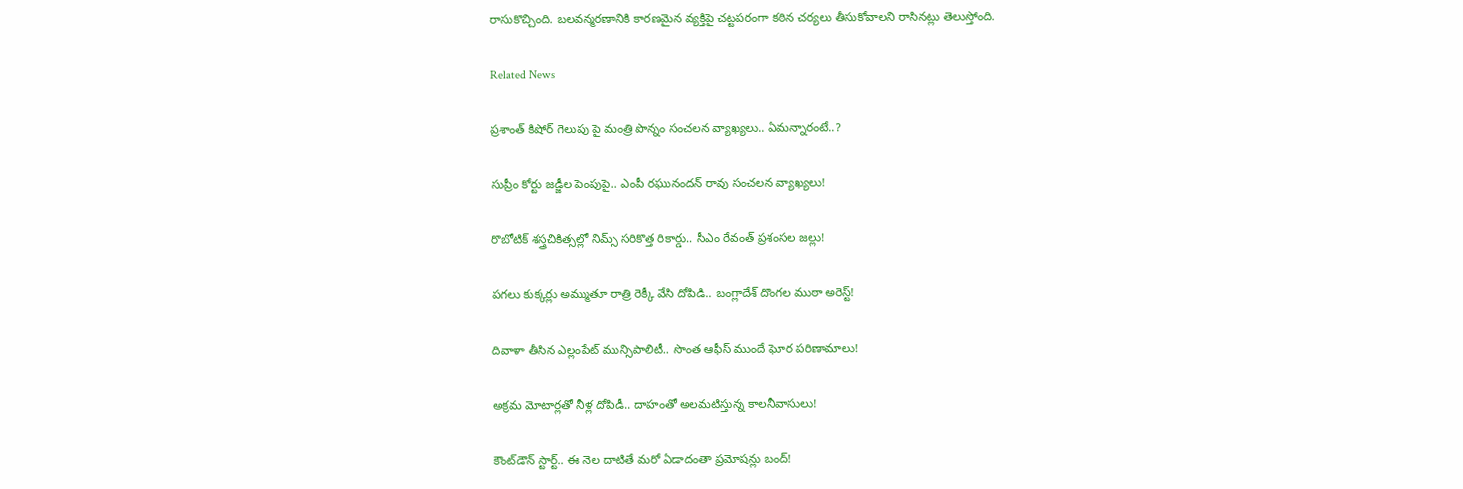రాసుకొచ్చింది. బలవన్మరణానికి కారణమైన వ్యక్తిపై చట్టపరంగా కఠిన చర్యలు తీసుకోవాలని రాసినట్లు తెలుస్తోంది.

Related News

ప్రశాంత్ కిషోర్ గెలుపు పై మంత్రి పొన్నం సంచలన వ్యాఖ్యలు.. ఏమన్నారంటే..?

సుప్రీం కోర్టు జడ్జీల పెంపుపై.. ఎంపీ రఘునందన్ రావు సంచలన వ్యాఖ్యలు!

రొబోటిక్ శస్త్రచికిత్సల్లో నిమ్స్ సరికొత్త రికార్డు.. సీఎం రేవంత్ ప్రశంసల జల్లు!

పగలు కుక్కర్లు అమ్ముతూ రాత్రి రెక్కీ వేసి దోపిడి.. బంగ్లాదేశ్ దొంగల ముఠా అరెస్ట్!

దివాళా తీసిన ఎల్లంపేట్ మున్సిపాలిటీ.. సొంత ఆఫీస్ ముందే ఘోర పరిణామాలు!

అక్రమ మోటార్లతో నీళ్ల దోపిడీ.. దాహంతో అలమటిస్తున్న కాలనీవాసులు!

కౌంట్‌డౌన్ స్టార్ట్.. ఈ నెల దాటితే మరో ఏడాదంతా ప్రమోషన్లు బంద్!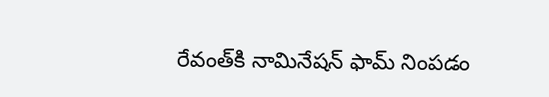రేవంత్‌కి నామినేషన్ ఫామ్ నింపడం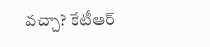వచ్చా? కేటీఆర్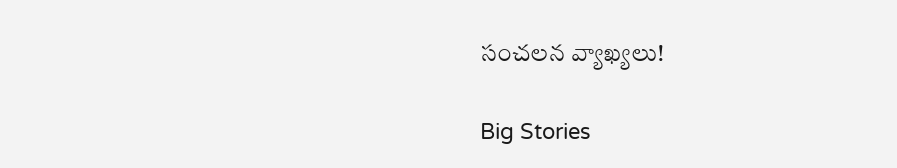సంచలన వ్యాఖ్యలు!

Big Stories